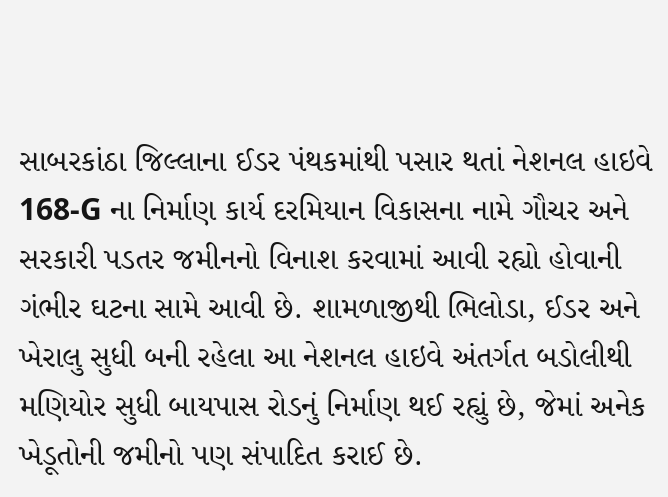સાબરકાંઠા જિલ્લાના ઈડર પંથકમાંથી પસાર થતાં નેશનલ હાઇવે 168-G ના નિર્માણ કાર્ય દરમિયાન વિકાસના નામે ગૌચર અને સરકારી પડતર જમીનનો વિનાશ કરવામાં આવી રહ્યો હોવાની ગંભીર ઘટના સામે આવી છે. શામળાજીથી ભિલોડા, ઈડર અને ખેરાલુ સુધી બની રહેલા આ નેશનલ હાઇવે અંતર્ગત બડોલીથી મણિયોર સુધી બાયપાસ રોડનું નિર્માણ થઈ રહ્યું છે, જેમાં અનેક ખેડૂતોની જમીનો પણ સંપાદિત કરાઈ છે.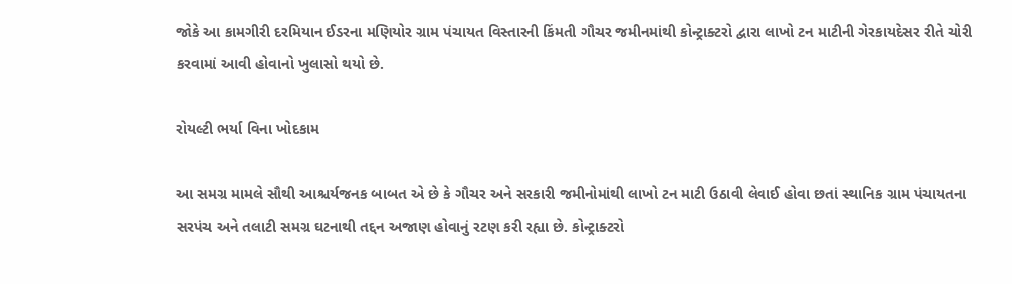જોકે આ કામગીરી દરમિયાન ઈડરના મણિયોર ગ્રામ પંચાયત વિસ્તારની કિંમતી ગૌચર જમીનમાંથી કોન્ટ્રાક્ટરો દ્વારા લાખો ટન માટીની ગેરકાયદેસર રીતે ચોરી કરવામાં આવી હોવાનો ખુલાસો થયો છે.

રોયલ્ટી ભર્યા વિના ખોદકામ

આ સમગ્ર મામલે સૌથી આશ્ચર્યજનક બાબત એ છે કે ગૌચર અને સરકારી જમીનોમાંથી લાખો ટન માટી ઉઠાવી લેવાઈ હોવા છતાં સ્થાનિક ગ્રામ પંચાયતના સરપંચ અને તલાટી સમગ્ર ઘટનાથી તદ્દન અજાણ હોવાનું રટણ કરી રહ્યા છે. કોન્ટ્રાક્ટરો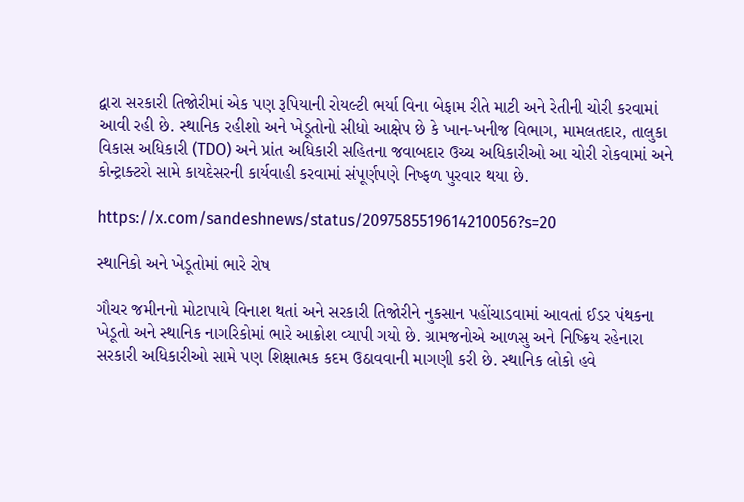દ્વારા સરકારી તિજોરીમાં એક પણ રૂપિયાની રોયલ્ટી ભર્યા વિના બેફામ રીતે માટી અને રેતીની ચોરી કરવામાં આવી રહી છે. સ્થાનિક રહીશો અને ખેડૂતોનો સીધો આક્ષેપ છે કે ખાન-ખનીજ વિભાગ, મામલતદાર, તાલુકા વિકાસ અધિકારી (TDO) અને પ્રાંત અધિકારી સહિતના જવાબદાર ઉચ્ચ અધિકારીઓ આ ચોરી રોકવામાં અને કોન્ટ્રાક્ટરો સામે કાયદેસરની કાર્યવાહી કરવામાં સંપૂર્ણપણે નિષ્ફળ પુરવાર થયા છે.

https://x.com/sandeshnews/status/2097585519614210056?s=20

સ્થાનિકો અને ખેડૂતોમાં ભારે રોષ

ગૌચર જમીનનો મોટાપાયે વિનાશ થતાં અને સરકારી તિજોરીને નુકસાન પહોંચાડવામાં આવતાં ઈડર પંથકના ખેડૂતો અને સ્થાનિક નાગરિકોમાં ભારે આક્રોશ વ્યાપી ગયો છે. ગ્રામજનોએ આળસુ અને નિષ્ક્રિય રહેનારા સરકારી અધિકારીઓ સામે પણ શિક્ષાત્મક કદમ ઉઠાવવાની માગણી કરી છે. સ્થાનિક લોકો હવે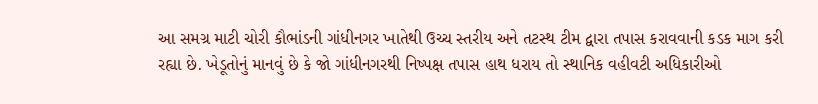આ સમગ્ર માટી ચોરી કૌભાંડની ગાંધીનગર ખાતેથી ઉચ્ચ સ્તરીય અને તટસ્થ ટીમ દ્વારા તપાસ કરાવવાની કડક માગ કરી રહ્યા છે. ખેડૂતોનું માનવું છે કે જો ગાંધીનગરથી નિષ્પક્ષ તપાસ હાથ ધરાય તો સ્થાનિક વહીવટી અધિકારીઓ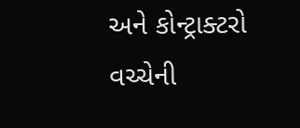અને કોન્ટ્રાક્ટરો વચ્ચેની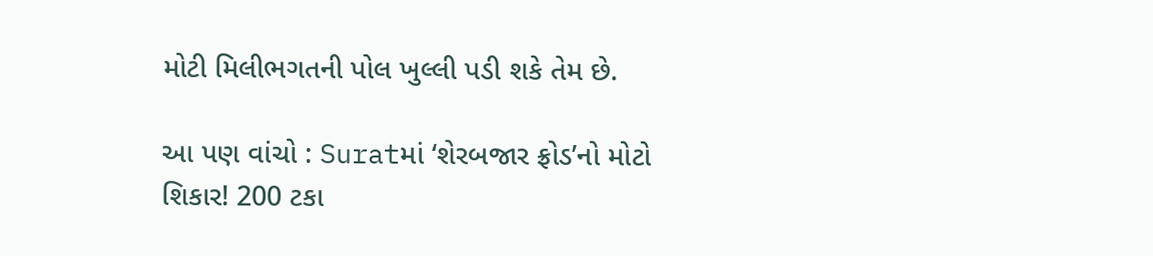મોટી મિલીભગતની પોલ ખુલ્લી પડી શકે તેમ છે.

આ પણ વાંચો : Suratમાં ‘શેરબજાર ફ્રોડ’નો મોટો શિકાર! 200 ટકા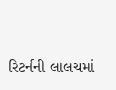રિટર્નની લાલચમાં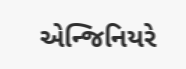એન્જિનિયરે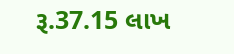રૂ.37.15 લાખ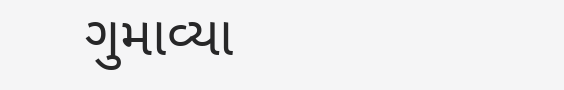ગુમાવ્યા